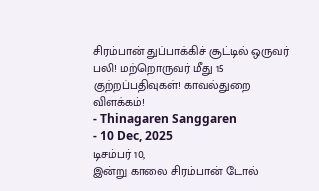சிரம்பான் துப்பாக்கிச் சூட்டில் ஒருவர் பலி! மற்றொருவர் மீது 15 குற்றப்பதிவுகள்! காவல்துறை விளக்கம்!
- Thinagaren Sanggaren
- 10 Dec, 2025
டிசம்பர் 10,
இன்று காலை சிரம்பான் டோல்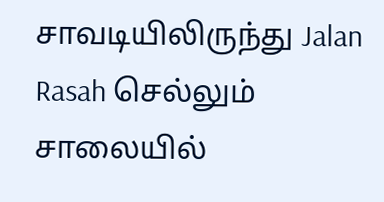சாவடியிலிருந்து Jalan Rasah செல்லும் சாலையில்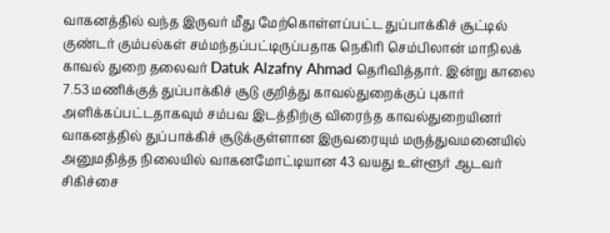வாகனத்தில் வந்த இருவர் மீது மேற்கொள்ளப்பட்ட துப்பாக்கிச் சூட்டில் குண்டர் கும்பல்கள் சம்மந்தப்பட்டிருப்பதாக நெகிரி செம்பிலான் மாநிலக் காவல் துறை தலைவர் Datuk Alzafny Ahmad தெரிவித்தார். இன்று காலை 7.53 மணிக்குத் துப்பாக்கிச் சூடு குறித்து காவல்துறைக்குப் புகார் அளிக்கப்பட்டதாகவும் சம்பவ இடத்திற்கு விரைந்த காவல்துறையினர் வாகனத்தில் துப்பாக்கிச் சூடுக்குள்ளான இருவரையும் மருத்துவமனையில் அனுமதித்த நிலையில் வாகனமோட்டியான 43 வயது உள்ளூர் ஆடவர் சிகிச்சை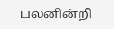பலனின்றி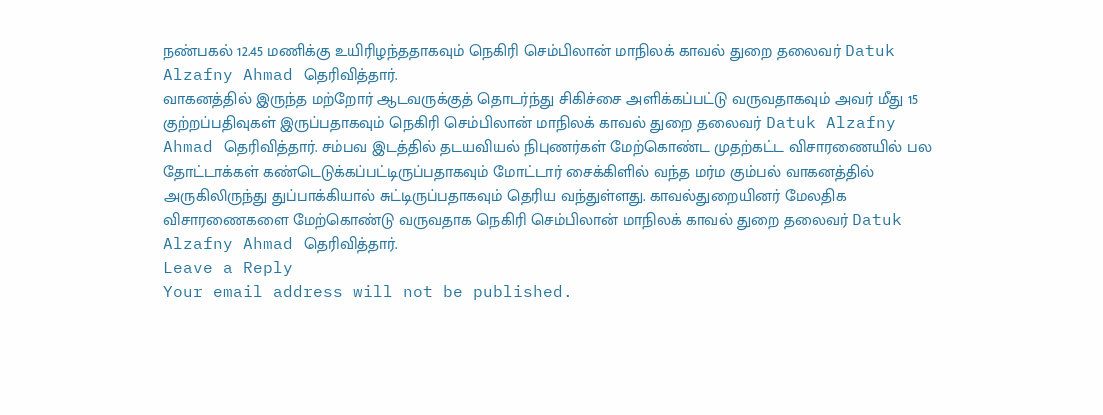நண்பகல் 12.45 மணிக்கு உயிரிழந்ததாகவும் நெகிரி செம்பிலான் மாநிலக் காவல் துறை தலைவர் Datuk Alzafny Ahmad தெரிவித்தார்.
வாகனத்தில் இருந்த மற்றோர் ஆடவருக்குத் தொடர்ந்து சிகிச்சை அளிக்கப்பட்டு வருவதாகவும் அவர் மீது 15 குற்றப்பதிவுகள் இருப்பதாகவும் நெகிரி செம்பிலான் மாநிலக் காவல் துறை தலைவர் Datuk Alzafny Ahmad தெரிவித்தார். சம்பவ இடத்தில் தடயவியல் நிபுணர்கள் மேற்கொண்ட முதற்கட்ட விசாரணையில் பல தோட்டாக்கள் கண்டெடுக்கப்பட்டிருப்பதாகவும் மோட்டார் சைக்கிளில் வந்த மர்ம கும்பல் வாகனத்தில் அருகிலிருந்து துப்பாக்கியால் சுட்டிருப்பதாகவும் தெரிய வந்துள்ளது. காவல்துறையினர் மேலதிக விசாரணைகளை மேற்கொண்டு வருவதாக நெகிரி செம்பிலான் மாநிலக் காவல் துறை தலைவர் Datuk Alzafny Ahmad தெரிவித்தார்.
Leave a Reply
Your email address will not be published.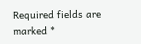Required fields are marked *